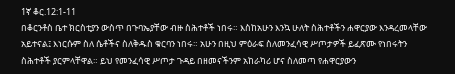1ኛ ቆር.12:1-11
በቆርንቶስ ቤተ ክርስቲያን ውስጥ በጉባኤያቸው ብዙ ስሕተቶች ነበሩ። እስከአሁን እንኳ ሁለት ስሕተቶችን ሐዋርያው እንዳረመላቸው አይተናል፤ እነርሱም ስለ ሴቶችና ስለቅዱስ ቁርባን ነበሩ። አሁን በዚህ ምዕራፍ ስለመንፈሳዊ ሥጦታዎች ይፈጽሙ የነበሩትን ስሕተቶች ያርምላቸዋል። ይህ የመንፈሳዊ ሥጦታ ጉዳይ በዘመናችንም አከራካሪ ሆና ስለመጣ የሐዋርያውን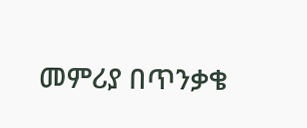መምሪያ በጥንቃቄ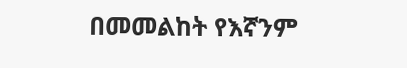በመመልከት የእኛንም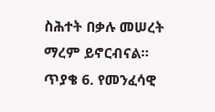ስሕተት በቃሉ መሠረት ማረም ይኖርብናል። ጥያቄ 6. የመንፈሳዊ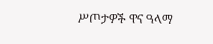ሥጦታዎች ዋና ዓላማ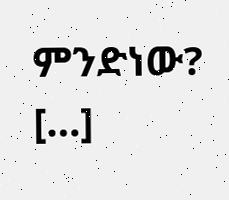ምንድነው? […]